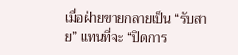เมื่อฝ่ายขายกลายเป็น “รับสาย” แทนที่จะ “ปิดการ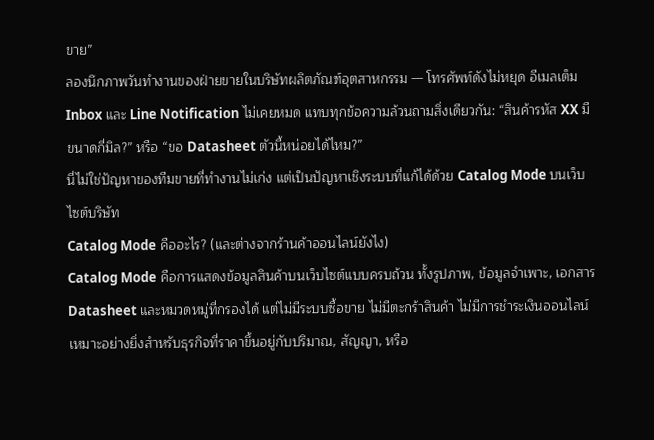ขาย”
ลองนึกภาพวันทำงานของฝ่ายขายในบริษัทผลิตภัณฑ์อุตสาหกรรม — โทรศัพท์ดังไม่หยุด อีเมลเต็ม Inbox และ Line Notification ไม่เคยหมด แทบทุกข้อความล้วนถามสิ่งเดียวกัน: “สินค้ารหัส XX มีขนาดกี่มิล?” หรือ “ขอ Datasheet ตัวนี้หน่อยได้ไหม?”
นี่ไม่ใช่ปัญหาของทีมขายที่ทำงานไม่เก่ง แต่เป็นปัญหาเชิงระบบที่แก้ได้ด้วย Catalog Mode บนเว็บไซต์บริษัท
Catalog Mode คืออะไร? (และต่างจากร้านค้าออนไลน์ยังไง)
Catalog Mode คือการแสดงข้อมูลสินค้าบนเว็บไซต์แบบครบถ้วน ทั้งรูปภาพ, ข้อมูลจำเพาะ, เอกสาร Datasheet และหมวดหมู่ที่กรองได้ แต่ไม่มีระบบซื้อขาย ไม่มีตะกร้าสินค้า ไม่มีการชำระเงินออนไลน์
เหมาะอย่างยิ่งสำหรับธุรกิจที่ราคาขึ้นอยู่กับปริมาณ, สัญญา, หรือ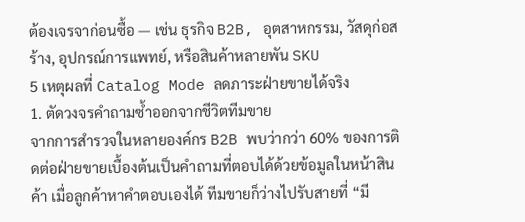ต้องเจรจาก่อนซื้อ — เช่น ธุรกิจ B2B, อุตสาหกรรม, วัสดุก่อสร้าง, อุปกรณ์การแพทย์, หรือสินค้าหลายพัน SKU
5 เหตุผลที่ Catalog Mode ลดภาระฝ่ายขายได้จริง
1. ตัดวงจรคำถามซ้ำออกจากชีวิตทีมขาย
จากการสำรวจในหลายองค์กร B2B พบว่ากว่า 60% ของการติดต่อฝ่ายขายเบื้องต้นเป็นคำถามที่ตอบได้ด้วยข้อมูลในหน้าสินค้า เมื่อลูกค้าหาคำตอบเองได้ ทีมขายก็ว่างไปรับสายที่ “มี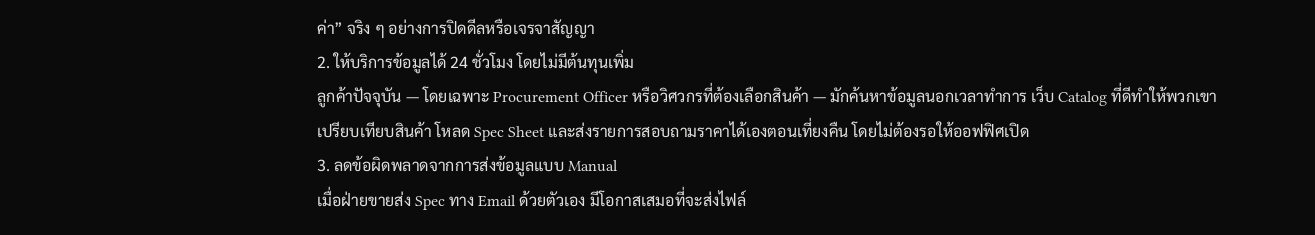ค่า” จริง ๆ อย่างการปิดดีลหรือเจรจาสัญญา
2. ให้บริการข้อมูลได้ 24 ชั่วโมง โดยไม่มีต้นทุนเพิ่ม
ลูกค้าปัจจุบัน — โดยเฉพาะ Procurement Officer หรือวิศวกรที่ต้องเลือกสินค้า — มักค้นหาข้อมูลนอกเวลาทำการ เว็บ Catalog ที่ดีทำให้พวกเขาเปรียบเทียบสินค้า โหลด Spec Sheet และส่งรายการสอบถามราคาได้เองตอนเที่ยงคืน โดยไม่ต้องรอให้ออฟฟิศเปิด
3. ลดข้อผิดพลาดจากการส่งข้อมูลแบบ Manual
เมื่อฝ่ายขายส่ง Spec ทาง Email ด้วยตัวเอง มีโอกาสเสมอที่จะส่งไฟล์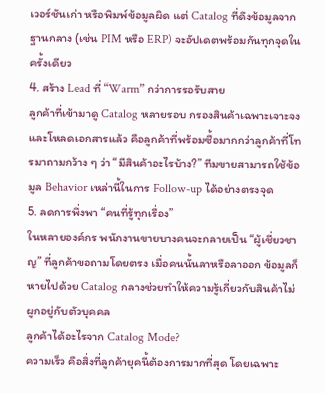เวอร์ชันเก่า หรือพิมพ์ข้อมูลผิด แต่ Catalog ที่ดึงข้อมูลจากฐานกลาง (เช่น PIM หรือ ERP) จะอัปเดตพร้อมกันทุกจุดในครั้งเดียว
4. สร้าง Lead ที่ “Warm” กว่าการรอรับสาย
ลูกค้าที่เข้ามาดู Catalog หลายรอบ กรองสินค้าเฉพาะเจาะจง และโหลดเอกสารแล้ว คือลูกค้าที่พร้อมซื้อมากกว่าลูกค้าที่โทรมาถามกว้าง ๆ ว่า “มีสินค้าอะไรบ้าง?” ทีมขายสามารถใช้ข้อมูล Behavior เหล่านี้ในการ Follow-up ได้อย่างตรงจุด
5. ลดการพึ่งพา “คนที่รู้ทุกเรื่อง”
ในหลายองค์กร พนักงานขายบางคนจะกลายเป็น “ผู้เชี่ยวชาญ” ที่ลูกค้าขอถามโดยตรง เมื่อคนนั้นลาหรือลาออก ข้อมูลก็หายไปด้วย Catalog กลางช่วยทำให้ความรู้เกี่ยวกับสินค้าไม่ผูกอยู่กับตัวบุคคล
ลูกค้าได้อะไรจาก Catalog Mode?
ความเร็ว คือสิ่งที่ลูกค้ายุคนี้ต้องการมากที่สุด โดยเฉพาะ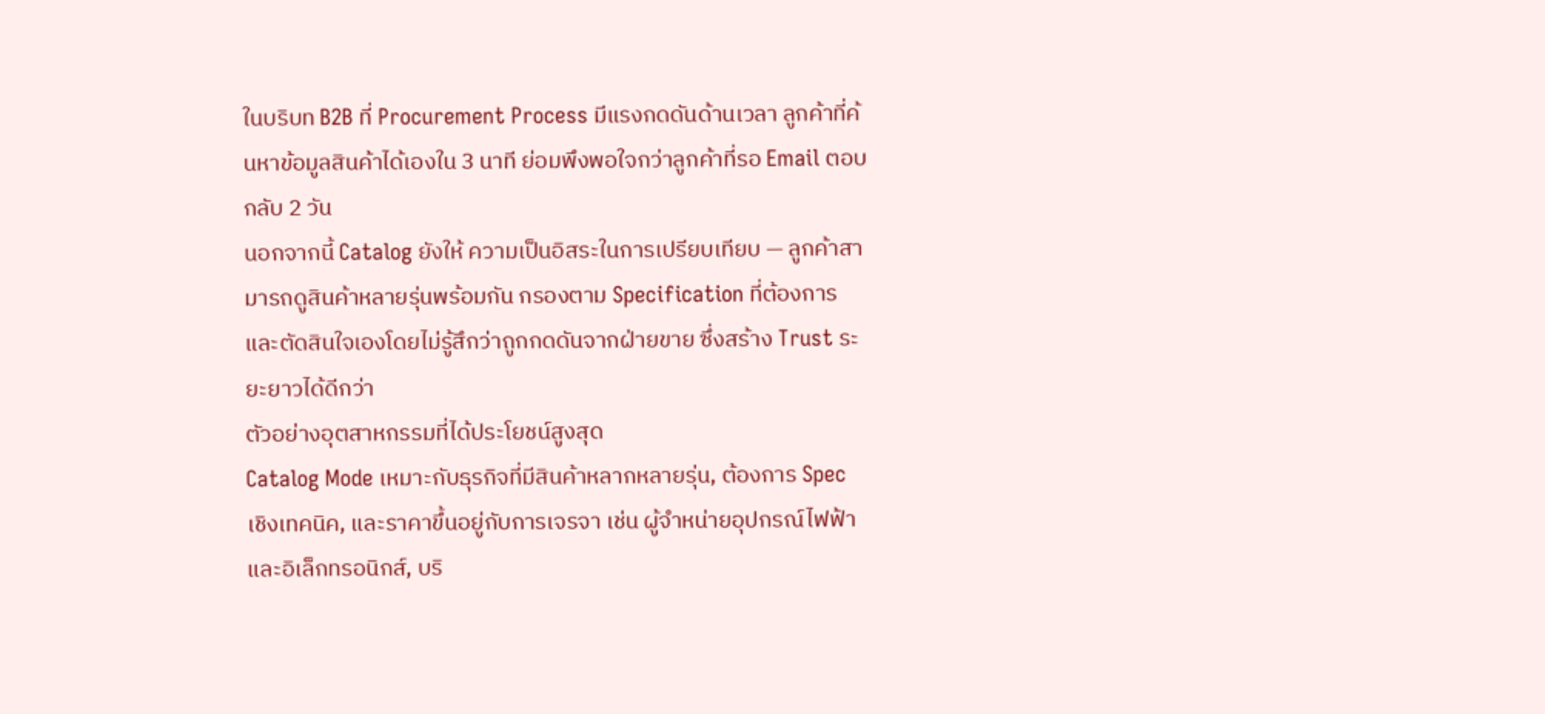ในบริบท B2B ที่ Procurement Process มีแรงกดดันด้านเวลา ลูกค้าที่ค้นหาข้อมูลสินค้าได้เองใน 3 นาที ย่อมพึงพอใจกว่าลูกค้าที่รอ Email ตอบกลับ 2 วัน
นอกจากนี้ Catalog ยังให้ ความเป็นอิสระในการเปรียบเทียบ — ลูกค้าสามารถดูสินค้าหลายรุ่นพร้อมกัน กรองตาม Specification ที่ต้องการ และตัดสินใจเองโดยไม่รู้สึกว่าถูกกดดันจากฝ่ายขาย ซึ่งสร้าง Trust ระยะยาวได้ดีกว่า
ตัวอย่างอุตสาหกรรมที่ได้ประโยชน์สูงสุด
Catalog Mode เหมาะกับธุรกิจที่มีสินค้าหลากหลายรุ่น, ต้องการ Spec เชิงเทคนิค, และราคาขึ้นอยู่กับการเจรจา เช่น ผู้จำหน่ายอุปกรณ์ไฟฟ้าและอิเล็กทรอนิกส์, บริ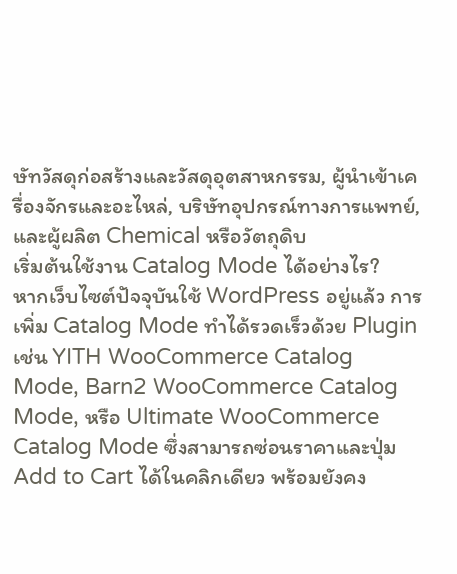ษัทวัสดุก่อสร้างและวัสดุอุตสาหกรรม, ผู้นำเข้าเครื่องจักรและอะไหล่, บริษัทอุปกรณ์ทางการแพทย์, และผู้ผลิต Chemical หรือวัตถุดิบ
เริ่มต้นใช้งาน Catalog Mode ได้อย่างไร?
หากเว็บไซต์ปัจจุบันใช้ WordPress อยู่แล้ว การเพิ่ม Catalog Mode ทำได้รวดเร็วด้วย Plugin เช่น YITH WooCommerce Catalog Mode, Barn2 WooCommerce Catalog Mode, หรือ Ultimate WooCommerce Catalog Mode ซึ่งสามารถซ่อนราคาและปุ่ม Add to Cart ได้ในคลิกเดียว พร้อมยังคง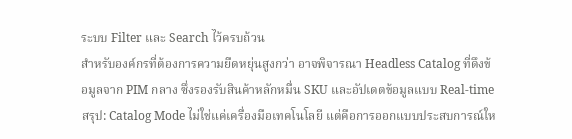ระบบ Filter และ Search ไว้ครบถ้วน
สำหรับองค์กรที่ต้องการความยืดหยุ่นสูงกว่า อาจพิจารณา Headless Catalog ที่ดึงข้อมูลจาก PIM กลาง ซึ่งรองรับสินค้าหลักหมื่น SKU และอัปเดตข้อมูลแบบ Real-time
สรุป: Catalog Mode ไม่ใช่แค่เครื่องมือเทคโนโลยี แต่คือการออกแบบประสบการณ์ให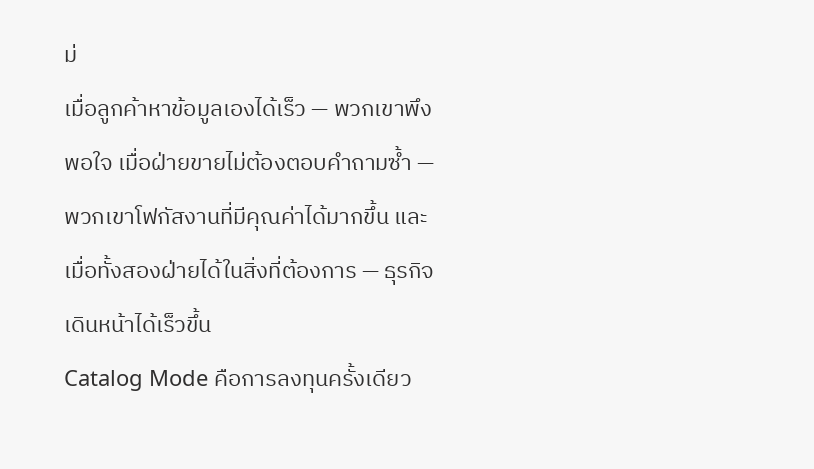ม่
เมื่อลูกค้าหาข้อมูลเองได้เร็ว — พวกเขาพึงพอใจ เมื่อฝ่ายขายไม่ต้องตอบคำถามซ้ำ — พวกเขาโฟกัสงานที่มีคุณค่าได้มากขึ้น และเมื่อทั้งสองฝ่ายได้ในสิ่งที่ต้องการ — ธุรกิจเดินหน้าได้เร็วขึ้น
Catalog Mode คือการลงทุนครั้งเดียว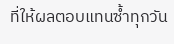ที่ให้ผลตอบแทนซ้ำทุกวัน